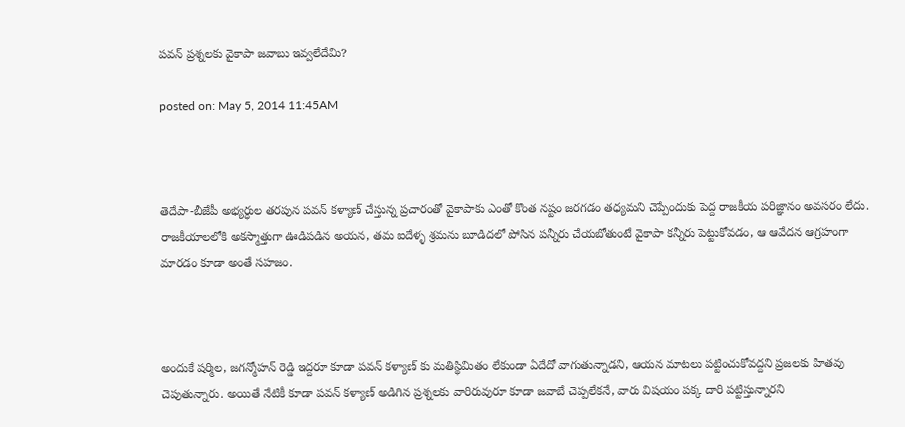పవన్ ప్రశ్నలకు వైకాపా జవాబు ఇవ్వలేదేమి?

posted on: May 5, 2014 11:45AM



తెదేపా-బీజేపీ అభ్యర్ధుల తరపున పవన్ కళ్యాణ్ చేస్తున్న ప్రచారంతో వైకాపాకు ఎంతో కొంత నష్టం జరగడం తధ్యమని చెప్పేందుకు పెద్ద రాజకీయ పరిజ్ఞానం అవసరం లేదు. రాజకీయాలలోకి అకస్మాత్తుగా ఊడిపడిన అయన, తమ ఐదేళ్ళ శ్రమను బూడిదలో పోసిన పన్నీరు చేయబోతుంటే వైకాపా కన్నీరు పెట్టుకోవడం, ఆ ఆవేదన ఆగ్రహంగా మారడం కూడా అంతే సహజం.



అందుకే షర్మిల, జగన్మోహన్ రెడ్డి ఇద్దరూ కూడా పవన్ కళ్యాణ్ కు మతిస్థిమితం లేకుండా ఏదేదో వాగుతున్నాడని, ఆయన మాటలు పట్టించుకోవద్దని ప్రజలకు హితవు చెపుతున్నారు. అయితే నేటికీ కూడా పవన్ కళ్యాణ్ అడిగిన ప్రశ్నలకు వారిరువురూ కూడా జవాబే చెప్పలేకనే, వారు విషయం పక్క దారి పట్టిస్తున్నారని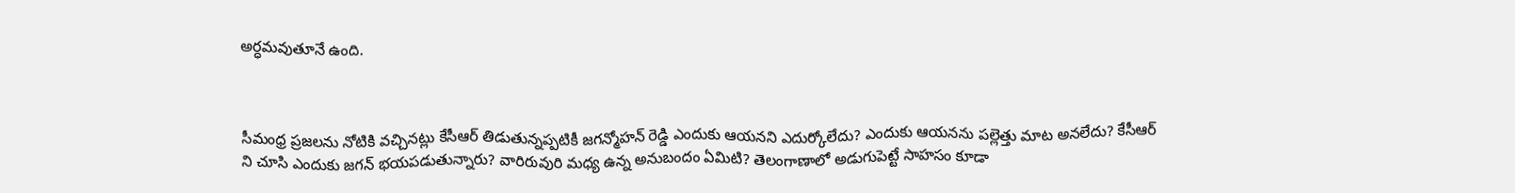అర్ధమవుతూనే ఉంది.



సీమంధ్ర ప్రజలను నోటికి వచ్చినట్లు కేసీఆర్ తిడుతున్నప్పటికీ జగన్మోహన్ రెడ్డి ఎందుకు ఆయనని ఎదుర్కోలేదు? ఎందుకు ఆయనను పల్లెత్తు మాట అనలేదు? కేసీఆర్ ని చూసి ఎందుకు జగన్ భయపడుతున్నారు? వారిరువురి మధ్య ఉన్న అనుబందం ఏమిటి? తెలంగాణాలో అడుగుపెట్టే సాహసం కూడా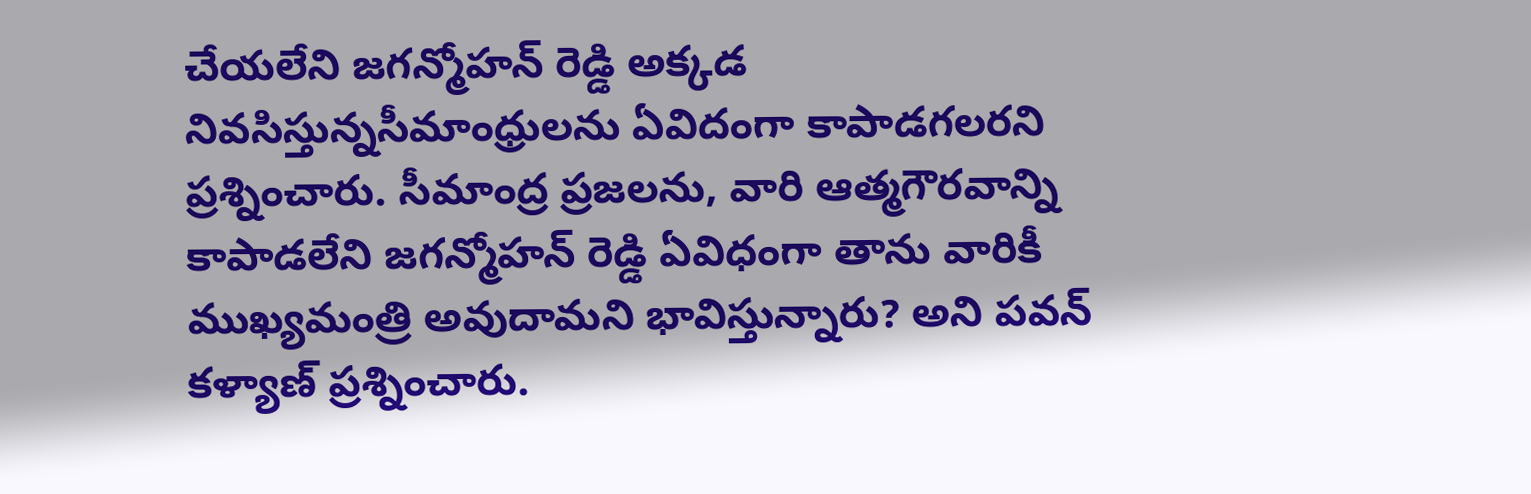చేయలేని జగన్మోహన్ రెడ్డి అక్కడ నివసిస్తున్నసీమాంధ్రులను ఏవిదంగా కాపాడగలరని ప్రశ్నించారు. సీమాంద్ర ప్రజలను, వారి ఆత్మగౌరవాన్ని కాపాడలేని జగన్మోహన్ రెడ్డి ఏవిధంగా తాను వారికీ ముఖ్యమంత్రి అవుదామని భావిస్తున్నారు? అని పవన్ కళ్యాణ్ ప్రశ్నించారు.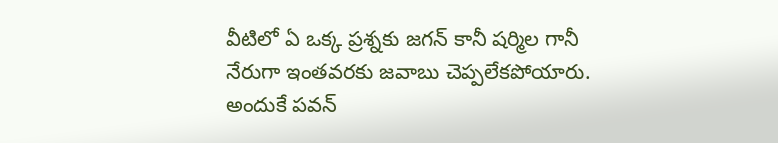వీటిలో ఏ ఒక్క ప్రశ్నకు జగన్ కానీ షర్మిల గానీ నేరుగా ఇంతవరకు జవాబు చెప్పలేకపోయారు. అందుకే పవన్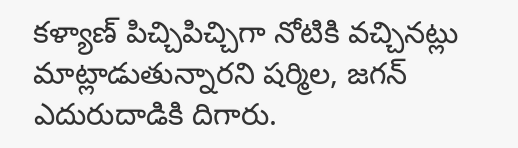కళ్యాణ్ పిచ్చిపిచ్చిగా నోటికి వచ్చినట్లు మాట్లాడుతున్నారని షర్మిల, జగన్ ఎదురుదాడికి దిగారు.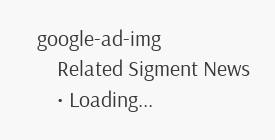google-ad-img
    Related Sigment News
    • Loading...